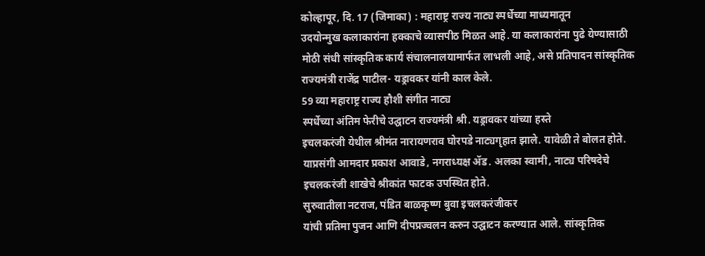कोल्हापूर, दि. 17 (जिमाका) : महाराष्ट्र राज्य नाट्य स्पर्धेच्या माध्यमातून
उदयोन्मुख कलाकारांना हक्काचे व्यासपीठ मिळत आहे. या कलाकारांना पुढे येण्यासाठी
मोठी संधी सांस्कृतिक कार्य संचालनालयामार्फत लाभली आहे, असे प्रतिपादन सांस्कृतिक
राज्यमंत्री राजेंद्र पाटील- यड्रावकर यांनी काल केले.
59 व्या महाराष्ट्र राज्य हौशी संगीत नाट्य
स्पर्धेच्या अंतिम फेरीचे उद्घाटन राज्यमंत्री श्री. यड्रावकर यांच्या हस्ते
इचलकरंजी येथील श्रीमंत नारायणराव घोरपडे नाट्यगृहात झाले. यावेळी ते बोलत होते.
याप्रसंगी आमदार प्रकाश आवाडे, नगराध्यक्ष ॲड. अलका स्वामी, नाट्य परिषदेचे
इचलकरंजी शाखेचे श्रीकांत फाटक उपस्थित होते.
सुरुवातीला नटराज, पंडित बाळकृष्ण बुवा इचलकरंजीकर
यांची प्रतिमा पुजन आणि दीपप्रज्वलन करुन उद्घाटन करण्यात आले. सांस्कृतिक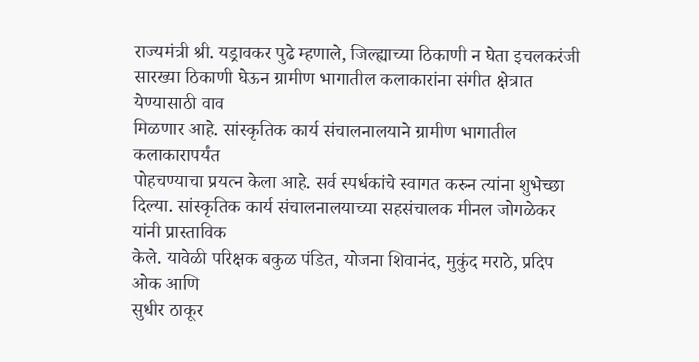राज्यमंत्री श्री. यड्रावकर पुढे म्हणाले, जिल्ह्याच्या ठिकाणी न घेता इचलकरंजी
सारख्या ठिकाणी घेऊन ग्रामीण भागातील कलाकारांना संगीत क्षेत्रात येण्यासाठी वाव
मिळणार आहे. सांस्कृतिक कार्य संचालनालयाने ग्रामीण भागातील कलाकारापर्यंत
पोहचण्याचा प्रयत्न केला आहे. सर्व स्पर्धकांचे स्वागत करुन त्यांना शुभेच्छा
दिल्या. सांस्कृतिक कार्य संचालनालयाच्या सहसंचालक मीनल जोगळेकर यांनी प्रास्ताविक
केले. यावेळी परिक्षक बकुळ पंडित, योजना शिवानंद, मुकुंद मराठे, प्रदिप ओक आणि
सुधीर ठाकूर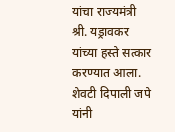यांचा राज्यमंत्री श्री. यड्रावकर यांच्या हस्ते सत्कार करण्यात आला.
शेवटी दिपाली जपे यांनी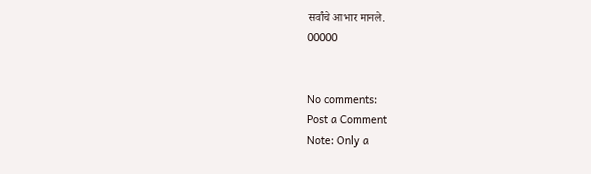सर्वांचे आभार मानले.
00000


No comments:
Post a Comment
Note: Only a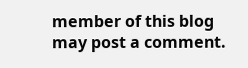member of this blog may post a comment.